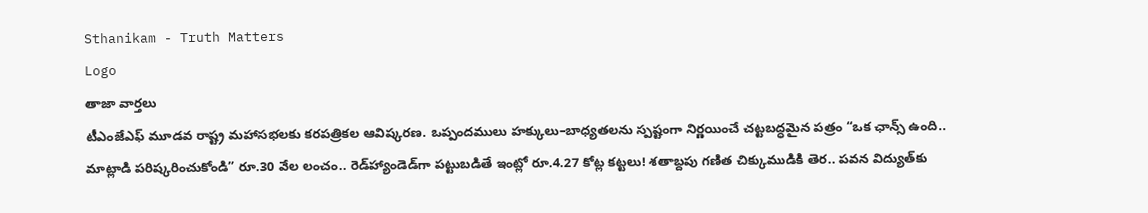Sthanikam - Truth Matters
Logo
తాజా వార్తలు
టీఎంజేఎఫ్ మూడవ రాష్ట్ర మహాసభలకు కరపత్రికల ఆవిష్కరణ. ఒప్పందములు హక్కులు–బాధ్యతలను స్పష్టంగా నిర్ణయించే చట్టబద్ధమైన పత్రం “ఒక ఛాన్స్‌ ఉంది.. మాట్లాడి పరిష్కరించుకోండి” రూ.30 వేల లంచం.. రెడ్‌హ్యాండెడ్‌గా పట్టుబడితే ఇంట్లో రూ.4.27 కోట్ల కట్టలు! శతాబ్దపు గణిత చిక్కుముడికి తెర.. పవన విద్యుత్‌కు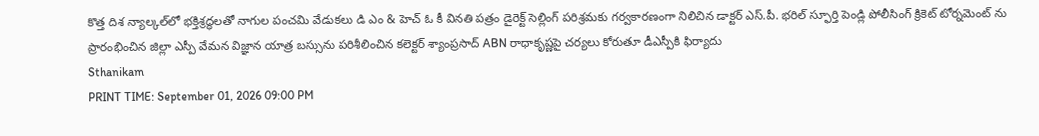కొత్త దిశ న్యాల్కల్‌లో భక్తిశ్రద్ధలతో నాగుల పంచమి వేడుకలు డి ఎం & హెచ్ ఓ కీ వినతి పత్రం డైరెక్ట్ సెల్లింగ్ పరిశ్రమకు గర్వకారణంగా నిలిచిన డాక్టర్ ఎస్.పీ. భరిల్ స్ఫూర్తి పెండ్లి పోలీసింగ్ క్రికెట్ టోర్నమెంట్ ను ప్రారంభించిన జిల్లా ఎస్పీ వేమన విజ్ఞాన యాత్ర బస్సును పరిశీలించిన కలెక్టర్ శ్యాంప్రసాద్ ABN రాధాకృష్ణపై చర్యలు కోరుతూ డీఎస్పీకి ఫిర్యాదు
Sthanikam
PRINT TIME: September 01, 2026 09:00 PM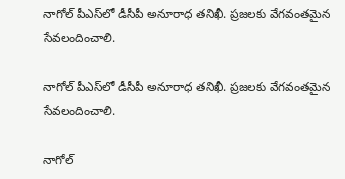నాగోల్‌ పీఎస్‌లో డీసీపీ అనూరాధ తనిఖీ. ప్రజలకు వేగవంతమైన సేవలందించాలి.

నాగోల్‌ పీఎస్‌లో డీసీపీ అనూరాధ తనిఖీ. ప్రజలకు వేగవంతమైన సేవలందించాలి.

నాగోల్‌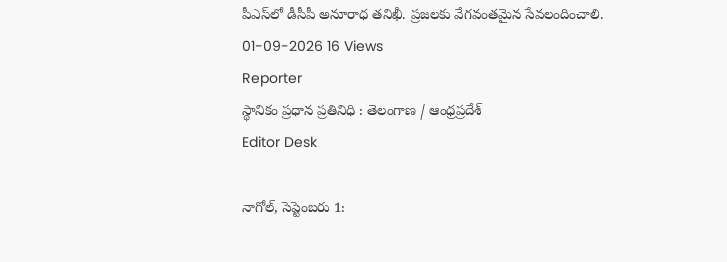పీఎస్‌లో డీసీపీ అనూరాధ తనిఖీ. ప్రజలకు వేగవంతమైన సేవలందించాలి.
01-09-2026 16 Views
Reporter
స్థానికం ప్రధాన ప్రతినిధి : తెలంగాణ / ఆంధ్రప్రదేశ్
Editor Desk

నాగోల్‌, సెప్టెంబరు 1: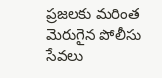ప్రజలకు మరింత మెరుగైన పోలీసు సేవలు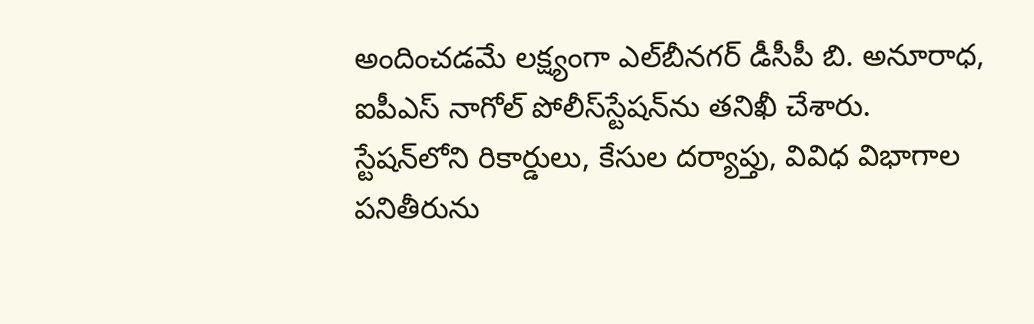అందించడమే లక్ష్యంగా ఎల్‌బీనగర్‌ డీసీపీ బి. అనూరాధ, ఐపీఎస్‌ నాగోల్‌ పోలీస్‌స్టేషన్‌ను తనిఖీ చేశారు. స్టేషన్‌లోని రికార్డులు, కేసుల దర్యాప్తు, వివిధ విభాగాల పనితీరును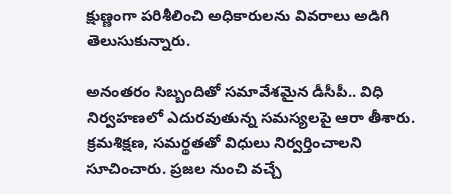క్షుణ్ణంగా పరిశీలించి అధికారులను వివరాలు అడిగి తెలుసుకున్నారు.

అనంతరం సిబ్బందితో సమావేశమైన డీసీపీ.. విధి నిర్వహణలో ఎదురవుతున్న సమస్యలపై ఆరా తీశారు. క్రమశిక్షణ, సమర్థతతో విధులు నిర్వర్తించాలని సూచించారు. ప్రజల నుంచి వచ్చే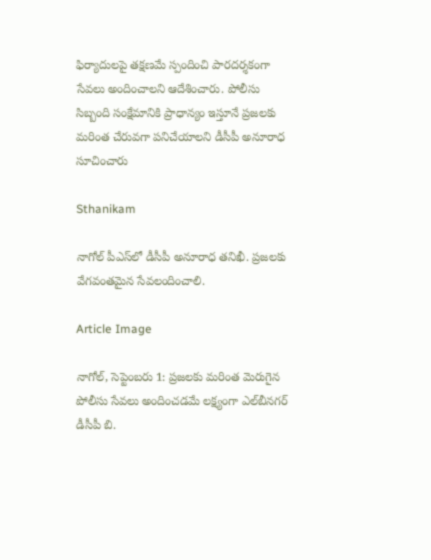ఫిర్యాదులపై తక్షణమే స్పందించి పారదర్శకంగా సేవలు అందించాలని ఆదేశించారు. పోలీసు సిబ్బంది సంక్షేమానికి ప్రాధాన్యం ఇస్తూనే ప్రజలకు మరింత చేరువగా పనిచేయాలని డీసీపీ అనూరాధ సూచించారు

Sthanikam

నాగోల్‌ పీఎస్‌లో డీసీపీ అనూరాధ తనిఖీ. ప్రజలకు వేగవంతమైన సేవలందించాలి.

Article Image

నాగోల్‌, సెప్టెంబరు 1: ప్రజలకు మరింత మెరుగైన పోలీసు సేవలు అందించడమే లక్ష్యంగా ఎల్‌బీనగర్‌ డీసీపీ బి.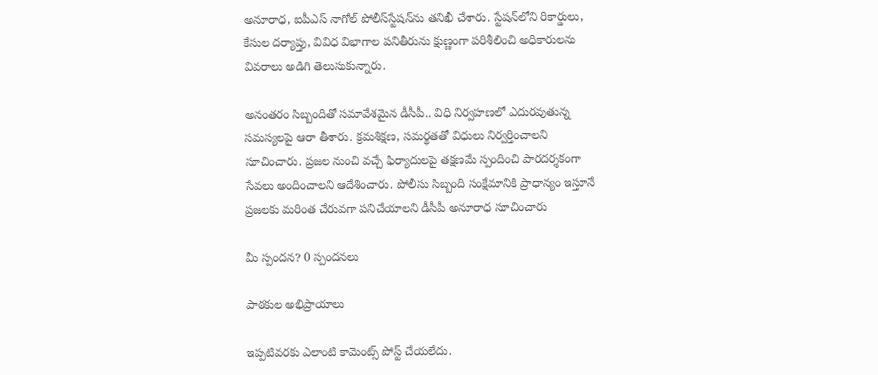అనూరాధ, ఐపీఎస్‌ నాగోల్‌ పోలీస్‌స్టేషన్‌ను తనిఖీ చేశారు. స్టేషన్‌లోని రికార్డులు, కేసుల దర్యాప్తు, వివిధ విభాగాల పనితీరును క్షుణ్ణంగా పరిశీలించి అధికారులను వివరాలు అడిగి తెలుసుకున్నారు.

అనంతరం సిబ్బందితో సమావేశమైన డీసీపీ.. విధి నిర్వహణలో ఎదురవుతున్న సమస్యలపై ఆరా తీశారు. క్రమశిక్షణ, సమర్థతతో విధులు నిర్వర్తించాలని సూచించారు. ప్రజల నుంచి వచ్చే ఫిర్యాదులపై తక్షణమే స్పందించి పారదర్శకంగా సేవలు అందించాలని ఆదేశించారు. పోలీసు సిబ్బంది సంక్షేమానికి ప్రాధాన్యం ఇస్తూనే ప్రజలకు మరింత చేరువగా పనిచేయాలని డీసీపీ అనూరాధ సూచించారు

మీ స్పందన? 0 స్పందనలు

పాఠకుల అభిప్రాయాలు

ఇప్పటివరకు ఎలాంటి కామెంట్స్ పోస్ట్ చేయలేదు.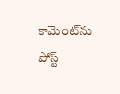కామెంట్‌ను పోస్ట్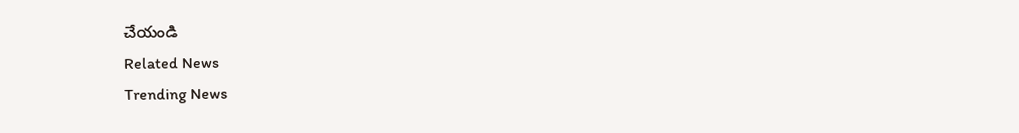చేయండి
Related News
Trending News